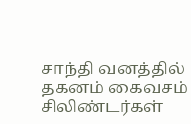சாந்தி வனத்தில் தகனம் கைவசம் சிலிண்டர்கள்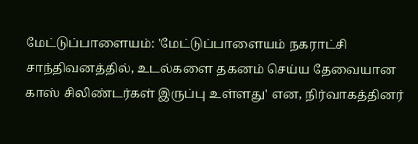மேட்டுப்பாளையம்: 'மேட்டுப்பாளையம் நகராட்சி சாந்திவனத்தில், உடல்களை தகனம் செய்ய தேவையான காஸ் சிலிண்டர்கள் இருப்பு உள்ளது' என, நிர்வாகத்தினர்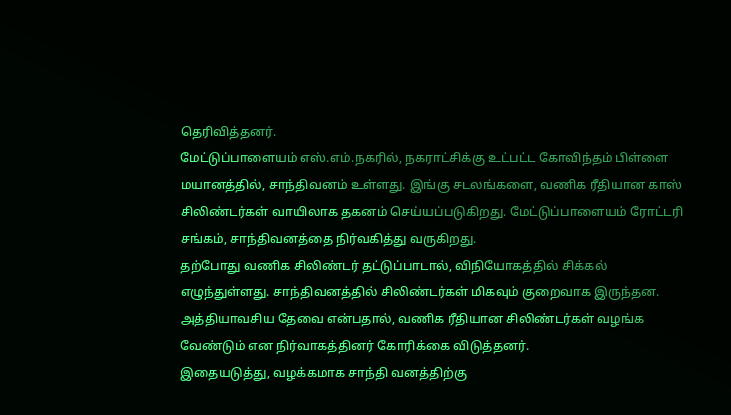தெரிவித்தனர்.
மேட்டுப்பாளையம் எஸ்.எம்.நகரில், நகராட்சிக்கு உட்பட்ட கோவிந்தம் பிள்ளை மயானத்தில், சாந்திவனம் உள்ளது. இங்கு சடலங்களை, வணிக ரீதியான காஸ் சிலிண்டர்கள் வாயிலாக தகனம் செய்யப்படுகிறது. மேட்டுப்பாளையம் ரோட்டரி சங்கம், சாந்திவனத்தை நிர்வகித்து வருகிறது.
தற்போது வணிக சிலிண்டர் தட்டுப்பாடால், விநியோகத்தில் சிக்கல் எழுந்துள்ளது. சாந்திவனத்தில் சிலிண்டர்கள் மிகவும் குறைவாக இருந்தன. அத்தியாவசிய தேவை என்பதால், வணிக ரீதியான சிலிண்டர்கள் வழங்க வேண்டும் என நிர்வாகத்தினர் கோரிக்கை விடுத்தனர்.
இதையடுத்து, வழக்கமாக சாந்தி வனத்திற்கு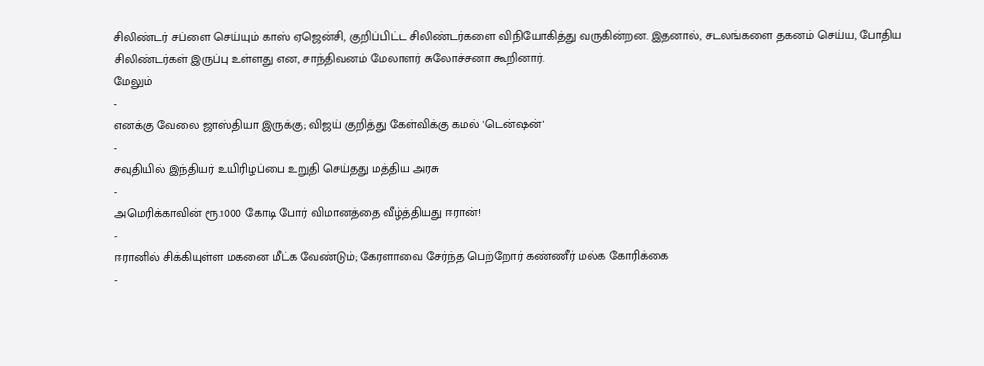சிலிண்டர் சப்ளை செய்யும் காஸ் ஏஜென்சி, குறிப்பிட்ட சிலிண்டர்களை விநியோகித்து வருகின்றன. இதனால், சடலங்களை தகனம் செய்ய, போதிய சிலிண்டர்கள் இருப்பு உள்ளது என, சாந்திவனம் மேலாளர் சுலோச்சனா கூறினார்.
மேலும்
-
எனக்கு வேலை ஜாஸ்தியா இருக்கு; விஜய் குறித்து கேள்விக்கு கமல் 'டென்ஷன்'
-
சவுதியில் இந்தியர் உயிரிழப்பை உறுதி செய்தது மத்திய அரசு
-
அமெரிக்காவின் ரூ.1000 கோடி போர் விமானத்தை வீழ்த்தியது ஈரான்!
-
ஈரானில் சிக்கியுள்ள மகனை மீட்க வேண்டும்; கேரளாவை சேர்ந்த பெற்றோர் கண்ணீர் மல்க கோரிக்கை
-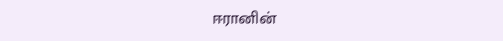ஈரானின்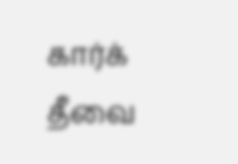கார்க் தீவை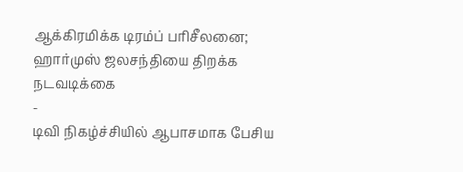ஆக்கிரமிக்க டிரம்ப் பரிசீலனை; ஹார்முஸ் ஜலசந்தியை திறக்க நடவடிக்கை
-
டிவி நிகழ்ச்சியில் ஆபாசமாக பேசிய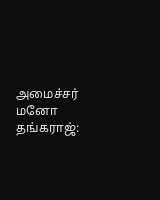அமைச்சர் மனோ தங்கராஜ்: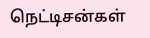நெட்டிசன்கள்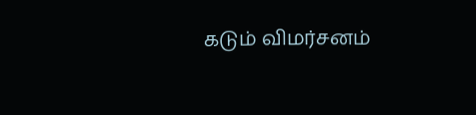கடும் விமர்சனம்